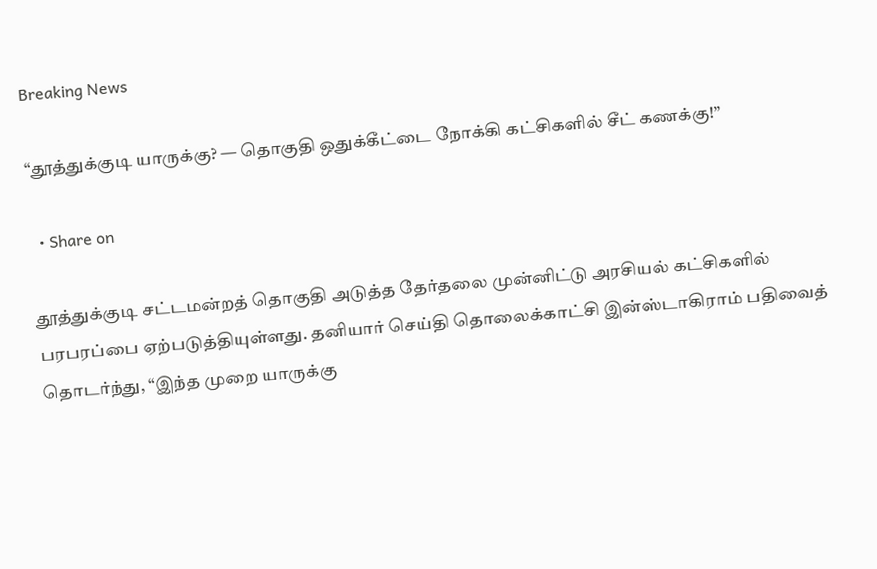Breaking News

“தூத்துக்குடி யாருக்கு? — தொகுதி ஒதுக்கீட்டை நோக்கி கட்சிகளில் சீட் கணக்கு!”

  • Share on

தூத்துக்குடி சட்டமன்றத் தொகுதி அடுத்த தேர்தலை முன்னிட்டு அரசியல் கட்சிகளில் பரபரப்பை ஏற்படுத்தியுள்ளது. தனியார் செய்தி தொலைக்காட்சி இன்ஸ்டாகிராம் பதிவைத் தொடர்ந்து, “இந்த முறை யாருக்கு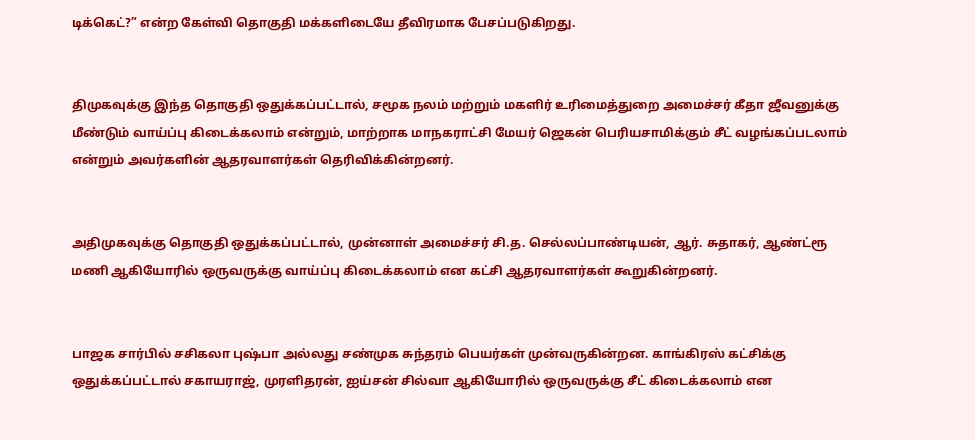டிக்கெட்?” என்ற கேள்வி தொகுதி மக்களிடையே தீவிரமாக பேசப்படுகிறது.


திமுகவுக்கு இந்த தொகுதி ஒதுக்கப்பட்டால், சமூக நலம் மற்றும் மகளிர் உரிமைத்துறை அமைச்சர் கீதா ஜீவனுக்கு மீண்டும் வாய்ப்பு கிடைக்கலாம் என்றும், மாற்றாக மாநகராட்சி மேயர் ஜெகன் பெரியசாமிக்கும் சீட் வழங்கப்படலாம் என்றும் அவர்களின் ஆதரவாளர்கள் தெரிவிக்கின்றனர்.


அதிமுகவுக்கு தொகுதி ஒதுக்கப்பட்டால், முன்னாள் அமைச்சர் சி.த. செல்லப்பாண்டியன், ஆர். சுதாகர், ஆண்ட்ரூ மணி ஆகியோரில் ஒருவருக்கு வாய்ப்பு கிடைக்கலாம் என கட்சி ஆதரவாளர்கள் கூறுகின்றனர்.


பாஜக சார்பில் சசிகலா புஷ்பா அல்லது சண்முக சுந்தரம் பெயர்கள் முன்வருகின்றன. காங்கிரஸ் கட்சிக்கு ஒதுக்கப்பட்டால் சகாயராஜ், முரளிதரன், ஐய்சன் சில்வா ஆகியோரில் ஒருவருக்கு சீட் கிடைக்கலாம் என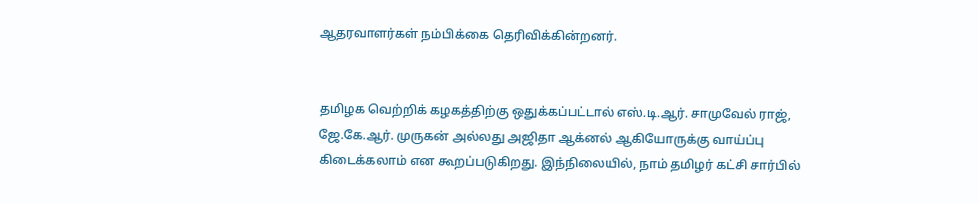ஆதரவாளர்கள் நம்பிக்கை தெரிவிக்கின்றனர்.


தமிழக வெற்றிக் கழகத்திற்கு ஒதுக்கப்பட்டால் எஸ்.டி.ஆர். சாமுவேல் ராஜ், ஜே.கே.ஆர். முருகன் அல்லது அஜிதா ஆக்னல் ஆகியோருக்கு வாய்ப்பு கிடைக்கலாம் என கூறப்படுகிறது. இந்நிலையில், நாம் தமிழர் கட்சி சார்பில்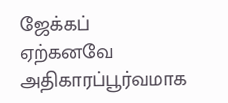ஜேக்கப் ஏற்கனவே அதிகாரப்பூர்வமாக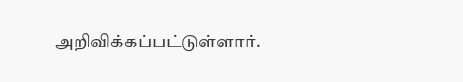அறிவிக்கப்பட்டுள்ளார்.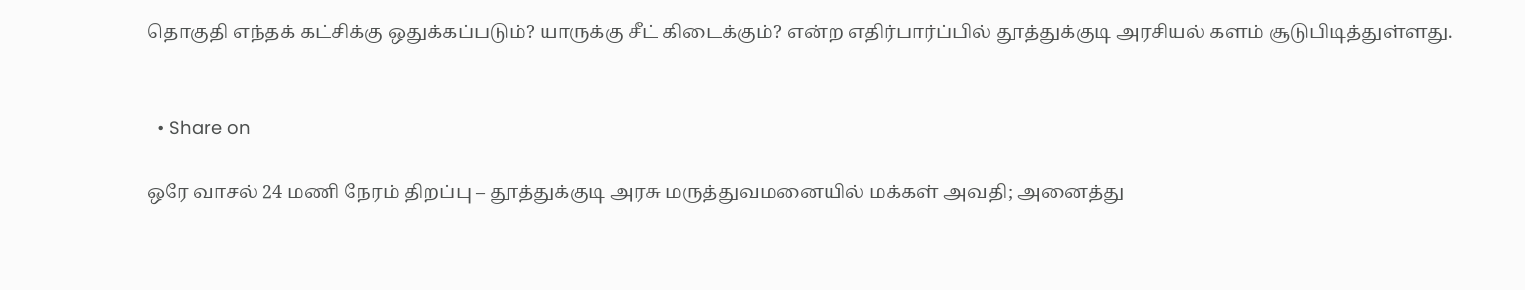தொகுதி எந்தக் கட்சிக்கு ஒதுக்கப்படும்? யாருக்கு சீட் கிடைக்கும்? என்ற எதிர்பார்ப்பில் தூத்துக்குடி அரசியல் களம் சூடுபிடித்துள்ளது.


  • Share on

ஒரே வாசல் 24 மணி நேரம் திறப்பு – தூத்துக்குடி அரசு மருத்துவமனையில் மக்கள் அவதி; அனைத்து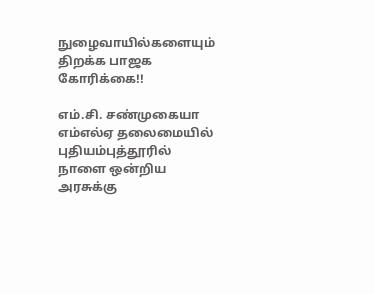நுழைவாயில்களையும் திறக்க பாஜக கோரிக்கை!!

எம்.சி. சண்முகையா எம்எல்ஏ தலைமையில் புதியம்புத்தூரில் நாளை ஒன்றிய அரசுக்கு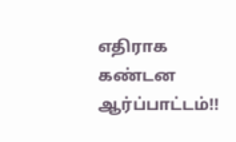எதிராக கண்டன ஆர்ப்பாட்டம்!!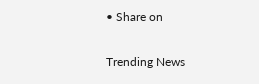• Share on

Trending News